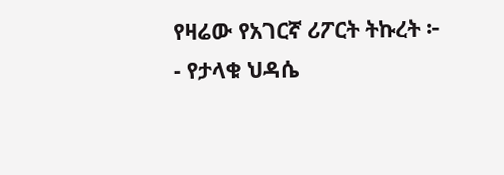የዛሬው የአገርኛ ሪፖርት ትኩረት ፦
- የታላቁ ህዳሴ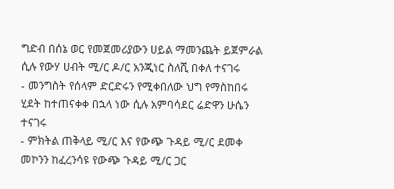ግድብ በሰኔ ወር የመጀመሪያውን ሀይል ማመንጨት ይጀምራል ሲሉ የውሃ ሀብት ሚ/ር ዶ/ር አንጂነር ስለሺ በቀለ ተናገሩ
- መንግስት የሰላም ድርድሩን የሚቀበለው ህግ የማስከበሩ ሂደት ከተጠናቀቀ በኋላ ነው ሲሉ አምባሳደር ሬድዋን ሁሴን ተናገሩ
- ምክትል ጠቅላይ ሚ/ር እና የውጭ ጉዳይ ሚ/ር ደመቀ መኮንን ከፈረንሳዩ የውጭ ጉዳይ ሚ/ር ጋር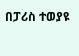በፓሪስ ተወያዩ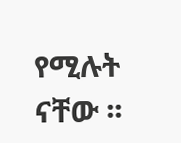የሚሉት ናቸው ፡፡